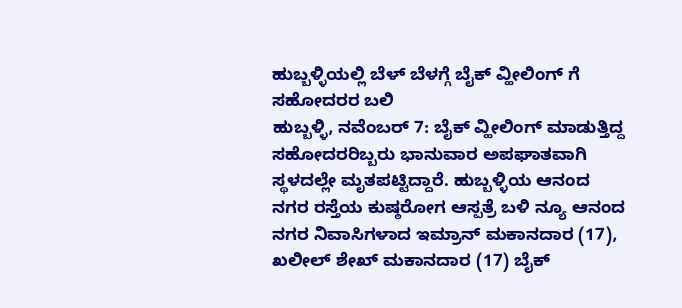ಹುಬ್ಬಳ್ಳಿಯಲ್ಲಿ ಬೆಳ್ ಬೆಳಗ್ಗೆ ಬೈಕ್ ವ್ಹೀಲಿಂಗ್ ಗೆ ಸಹೋದರರ ಬಲಿ
ಹುಬ್ಬಳ್ಳಿ, ನವೆಂಬರ್ 7: ಬೈಕ್ ವ್ಹೀಲಿಂಗ್ ಮಾಡುತ್ತಿದ್ದ ಸಹೋದರರಿಬ್ಬರು ಭಾನುವಾರ ಅಪಘಾತವಾಗಿ ಸ್ಥಳದಲ್ಲೇ ಮೃತಪಟ್ಟಿದ್ದಾರೆ. ಹುಬ್ಬಳ್ಳಿಯ ಆನಂದ ನಗರ ರಸ್ತೆಯ ಕುಷ್ಠರೋಗ ಆಸ್ಪತ್ರೆ ಬಳಿ ನ್ಯೂ ಆನಂದ ನಗರ ನಿವಾಸಿಗಳಾದ ಇಮ್ರಾನ್ ಮಕಾನದಾರ (17), ಖಲೀಲ್ ಶೇಖ್ ಮಕಾನದಾರ (17) ಬೈಕ್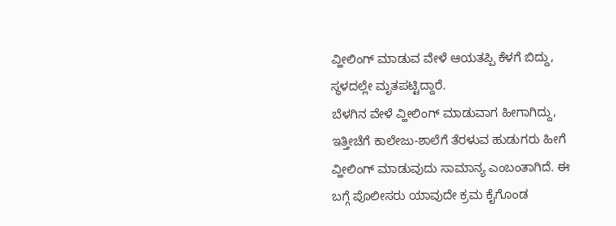ವ್ಹೀಲಿಂಗ್ ಮಾಡುವ ವೇಳೆ ಆಯತಪ್ಪಿ ಕೆಳಗೆ ಬಿದ್ದು, ಸ್ಥಳದಲ್ಲೇ ಮೃತಪಟ್ಟಿದ್ದಾರೆ.
ಬೆಳಗಿನ ವೇಳೆ ವ್ಹೀಲಿಂಗ್ ಮಾಡುವಾಗ ಹೀಗಾಗಿದ್ದು, ಇತ್ತೀಚೆಗೆ ಕಾಲೇಜು-ಶಾಲೆಗೆ ತೆರಳುವ ಹುಡುಗರು ಹೀಗೆ ವ್ಹೀಲಿಂಗ್ ಮಾಡುವುದು ಸಾಮಾನ್ಯ ಎಂಬಂತಾಗಿದೆ. ಈ ಬಗ್ಗೆ ಪೊಲೀಸರು ಯಾವುದೇ ಕ್ರಮ ಕೈಗೊಂಡ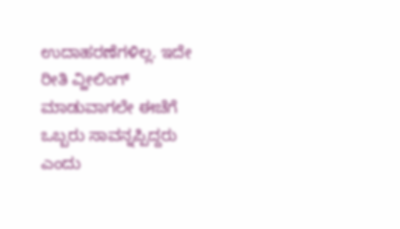ಉದಾಹರಣೆಗಳಿಲ್ಲ. ಇದೇ ರೀತಿ ವ್ಹೀಲಿಂಗ್ ಮಾಡುವಾಗಲೇ ಈಚೆಗೆ ಒಬ್ಬರು ಸಾವನ್ನಪ್ಪಿದ್ದರು ಎಂದು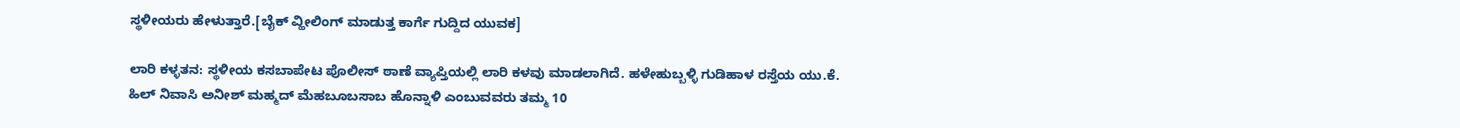ಸ್ಥಳೀಯರು ಹೇಳುತ್ತಾರೆ.[ಬೈಕ್ ವ್ಹೀಲಿಂಗ್ ಮಾಡುತ್ತ ಕಾರ್ಗೆ ಗುದ್ದಿದ ಯುವಕ]

ಲಾರಿ ಕಳ್ಳತನ: ಸ್ಥಳೀಯ ಕಸಬಾಪೇಟ ಪೊಲೀಸ್ ಠಾಣೆ ವ್ಯಾಪ್ತಿಯಲ್ಲಿ ಲಾರಿ ಕಳವು ಮಾಡಲಾಗಿದೆ. ಹಳೇಹುಬ್ಬಳ್ಳಿ ಗುಡಿಹಾಳ ರಸ್ತೆಯ ಯು.ಕೆ. ಹಿಲ್ ನಿವಾಸಿ ಅನೀಶ್ ಮಹ್ಮದ್ ಮೆಹಬೂಬಸಾಬ ಹೊನ್ನಾಳಿ ಎಂಬುವವರು ತಮ್ಮ 10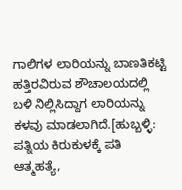ಗಾಲಿಗಳ ಲಾರಿಯನ್ನು ಬಾಣತಿಕಟ್ಟಿ ಹತ್ತಿರವಿರುವ ಶೌಚಾಲಯದಲ್ಲಿ ಬಳಿ ನಿಲ್ಲಿಸಿದ್ದಾಗ ಲಾರಿಯನ್ನು ಕಳವು ಮಾಡಲಾಗಿದೆ.[ಹುಬ್ಬಳ್ಳಿ: ಪತ್ನಿಯ ಕಿರುಕುಳಕ್ಕೆ ಪತಿ ಆತ್ಮಹತ್ಯೆ,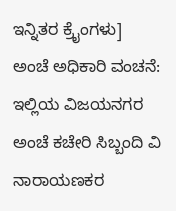ಇನ್ನಿತರ ಕ್ರೈಂಗಳು]
ಅಂಚೆ ಅಧಿಕಾರಿ ವಂಚನೆ: ಇಲ್ಲಿಯ ವಿಜಯನಗರ ಅಂಚೆ ಕಚೇರಿ ಸಿಬ್ಬಂದಿ ವಿ ನಾರಾಯಣಕರ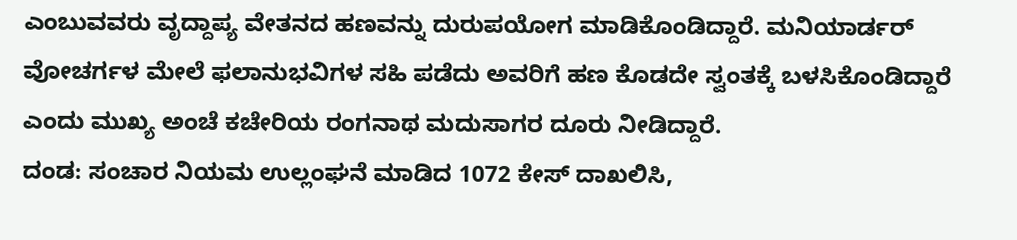ಎಂಬುವವರು ವೃದ್ದಾಪ್ಯ ವೇತನದ ಹಣವನ್ನು ದುರುಪಯೋಗ ಮಾಡಿಕೊಂಡಿದ್ದಾರೆ. ಮನಿಯಾರ್ಡರ್ ವೋಚರ್ಗಳ ಮೇಲೆ ಫಲಾನುಭವಿಗಳ ಸಹಿ ಪಡೆದು ಅವರಿಗೆ ಹಣ ಕೊಡದೇ ಸ್ವಂತಕ್ಕೆ ಬಳಸಿಕೊಂಡಿದ್ದಾರೆ ಎಂದು ಮುಖ್ಯ ಅಂಚೆ ಕಚೇರಿಯ ರಂಗನಾಥ ಮದುಸಾಗರ ದೂರು ನೀಡಿದ್ದಾರೆ.
ದಂಡ: ಸಂಚಾರ ನಿಯಮ ಉಲ್ಲಂಘನೆ ಮಾಡಿದ 1072 ಕೇಸ್ ದಾಖಲಿಸಿ,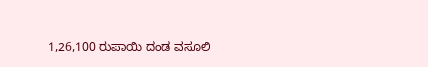1,26,100 ರುಪಾಯಿ ದಂಡ ವಸೂಲಿ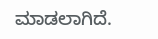ಮಾಡಲಾಗಿದೆ.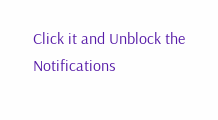Click it and Unblock the Notifications